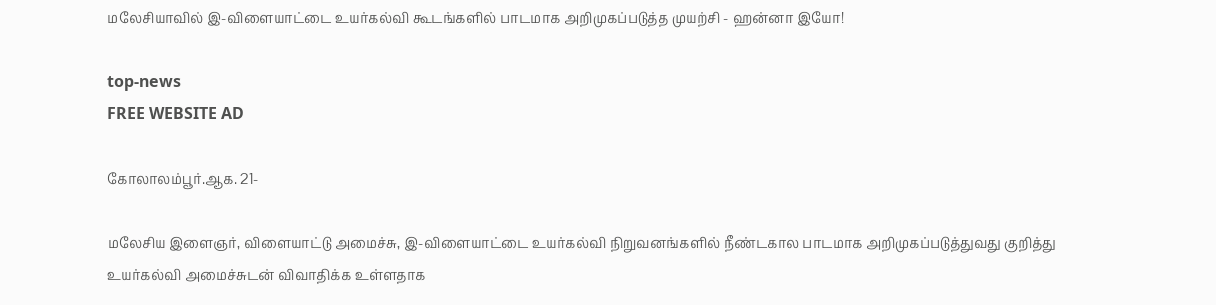மலேசியாவில் இ-விளையாட்டை உயர்கல்வி கூடங்களில் பாடமாக அறிமுகப்படுத்த முயற்சி - ஹன்னா இயோ!

top-news
FREE WEBSITE AD

கோலாலம்பூர்.ஆக. 21-

மலேசிய இளைஞர், விளையாட்டு அமைச்சு, இ-விளையாட்டை உயர்கல்வி நிறுவனங்களில் நீண்டகால பாடமாக அறிமுகப்படுத்துவது குறித்து உயர்கல்வி அமைச்சுடன் விவாதிக்க உள்ளதாக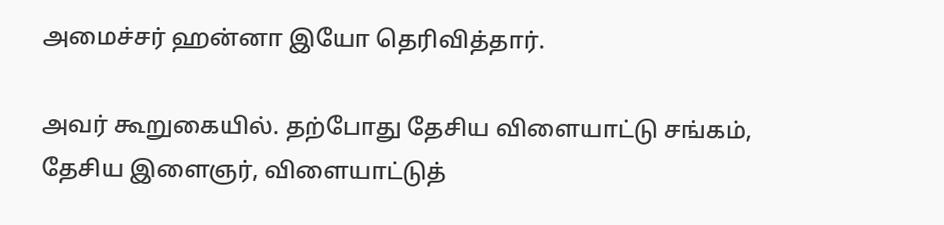அமைச்சர் ஹன்னா இயோ தெரிவித்தார்.

அவர் கூறுகையில். தற்போது தேசிய விளையாட்டு சங்கம், தேசிய இளைஞர், விளையாட்டுத்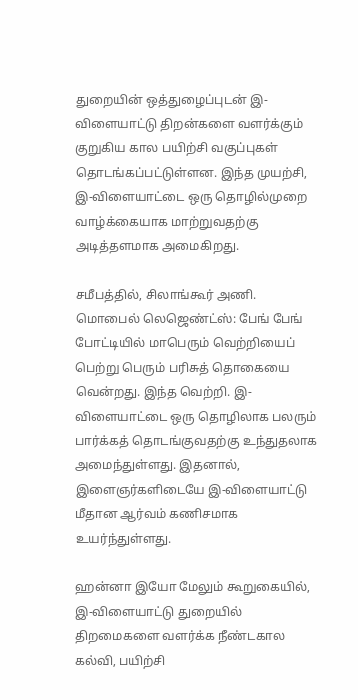துறையின் ஒத்துழைப்புடன் இ-விளையாட்டு திறன்களை வளர்க்கும் குறுகிய கால பயிற்சி வகுப்புகள் தொடங்கப்பட்டுள்ளன. இந்த முயற்சி, இ-விளையாட்டை ஒரு தொழில்முறை வாழ்க்கையாக மாற்றுவதற்கு அடித்தளமாக அமைகிறது.

சமீபத்தில், சிலாங்கூர் அணி. மொபைல் லெஜெண்ட்ஸ்: பேங் பேங் போட்டியில் மாபெரும் வெற்றியைப் பெற்று பெரும் பரிசுத் தொகையை வென்றது. இந்த வெற்றி. இ-விளையாட்டை ஒரு தொழிலாக பலரும் பார்க்கத் தொடங்குவதற்கு உந்துதலாக அமைந்துள்ளது. இதனால், இளைஞர்களிடையே இ-விளையாட்டு மீதான ஆர்வம் கணிசமாக உயர்ந்துள்ளது.

ஹன்னா இயோ மேலும் கூறுகையில், இ-விளையாட்டு துறையில் திறமைகளை வளர்க்க நீண்டகால கல்வி, பயிற்சி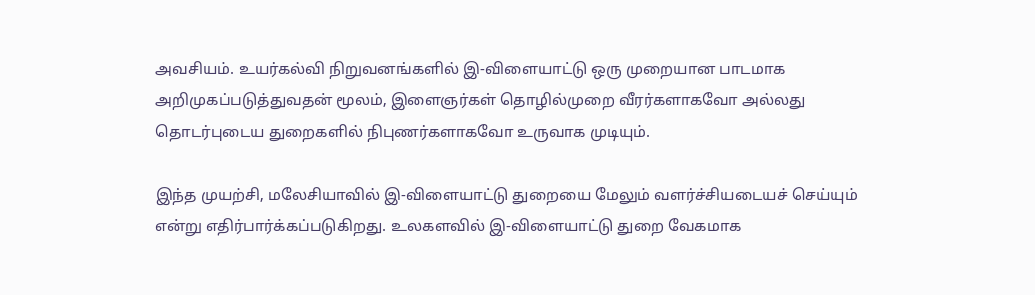அவசியம். உயர்கல்வி நிறுவனங்களில் இ-விளையாட்டு ஒரு முறையான பாடமாக அறிமுகப்படுத்துவதன் மூலம், இளைஞர்கள் தொழில்முறை வீரர்களாகவோ அல்லது தொடர்புடைய துறைகளில் நிபுணர்களாகவோ உருவாக முடியும்.

இந்த முயற்சி, மலேசியாவில் இ-விளையாட்டு துறையை மேலும் வளர்ச்சியடையச் செய்யும் என்று எதிர்பார்க்கப்படுகிறது. உலகளவில் இ-விளையாட்டு துறை வேகமாக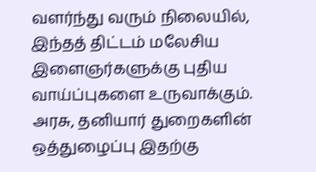வளர்ந்து வரும் நிலையில், இந்தத் திட்டம் மலேசிய இளைஞர்களுக்கு புதிய வாய்ப்புகளை உருவாக்கும். அரசு, தனியார் துறைகளின் ஒத்துழைப்பு இதற்கு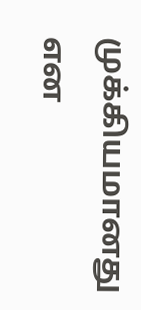முக்கியமானது என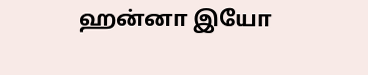ஹன்னா இயோ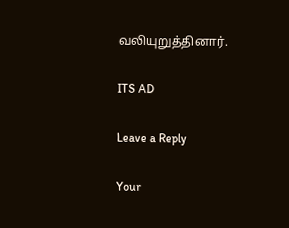வலியுறுத்தினார்.

ITS AD

Leave a Reply

Your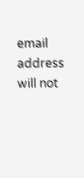email address will not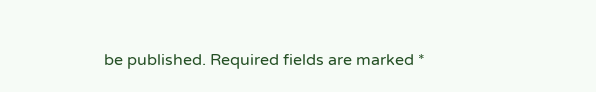be published. Required fields are marked *